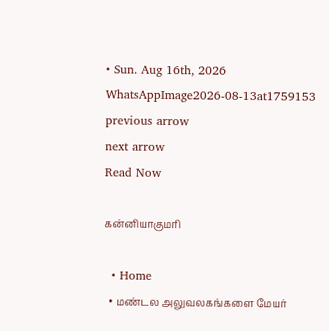• Sun. Aug 16th, 2026
WhatsAppImage2026-08-13at1759153
previous arrow
next arrow
Read Now

கன்னியாகுமரி

  • Home
  • மண்டல அலுவலகங்களை மேயர்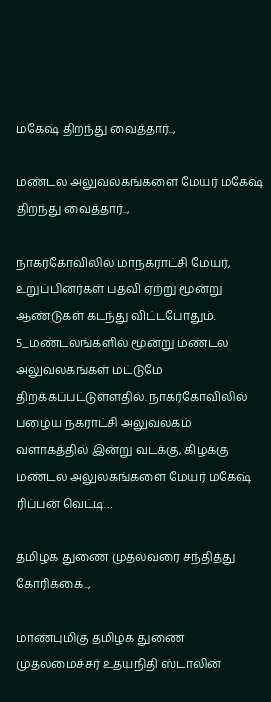மகேஷ் திறந்து வைத்தார்..,

மண்டல அலுவலகங்களை மேயர் மகேஷ் திறந்து வைத்தார்..,

நாகர்கோவிலில் மாநகராட்சி மேயர், உறுப்பினர்கள் பதவி ஏற்று மூன்று ஆண்டுகள் கடந்து விட்டபோதும். 5_மண்டலங்களில் மூன்று மண்டல அலுவலகங்கள் மட்டுமே திறக்கப்பட்டுள்ளதில். நாகர்கோவிலில் பழைய நகராட்சி அலுவலகம் வளாகத்தில் இன்று வடக்கு, கிழக்கு மண்டல அலுலகங்களை மேயர் மகேஷ் ரிப்பன் வெட்டி…

தமிழக துணை முதல்வரை சந்தித்து கோரிக்கை..,

மாண்புமிகு தமிழக துணை முதலமைச்சர் உதயநிதி ஸ்டாலின்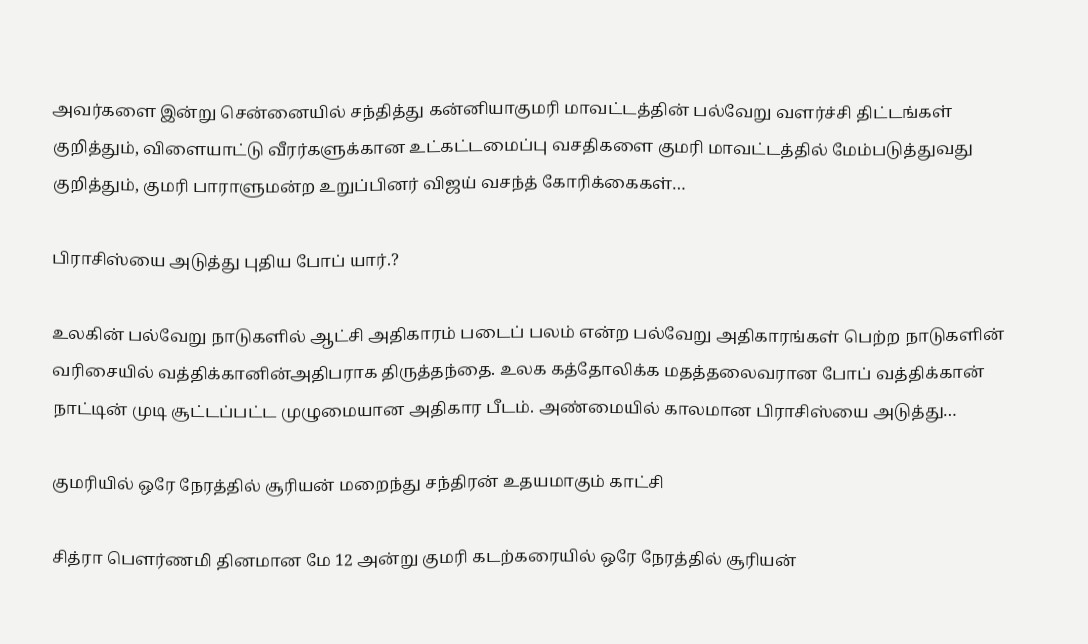அவர்களை இன்று சென்னையில் சந்தித்து கன்னியாகுமரி மாவட்டத்தின் பல்வேறு வளர்ச்சி திட்டங்கள் குறித்தும், விளையாட்டு வீரர்களுக்கான உட்கட்டமைப்பு வசதிகளை குமரி மாவட்டத்தில் மேம்படுத்துவது குறித்தும், குமரி பாராளுமன்ற உறுப்பினர் விஜய் வசந்த் கோரிக்கைகள்…

பிராசிஸ்யை அடுத்து புதிய போப் யார்.?

உலகின் பல்வேறு நாடுகளில் ஆட்சி அதிகாரம் படைப் பலம் என்ற பல்வேறு அதிகாரங்கள் பெற்ற நாடுகளின் வரிசையில் வத்திக்கானின்அதிபராக திருத்தந்தை. உலக கத்தோலிக்க மதத்தலைவரான போப் வத்திக்கான் நாட்டின் முடி சூட்டப்பட்ட முழுமையான அதிகார பீடம். அண்மையில் காலமான பிராசிஸ்யை அடுத்து…

குமரியில் ஒரே நேரத்தில் சூரியன் மறைந்து சந்திரன் உதயமாகும் காட்சி

சித்ரா பௌர்ணமி தினமான மே 12 அன்று குமரி கடற்கரையில் ஒரே நேரத்தில் சூரியன்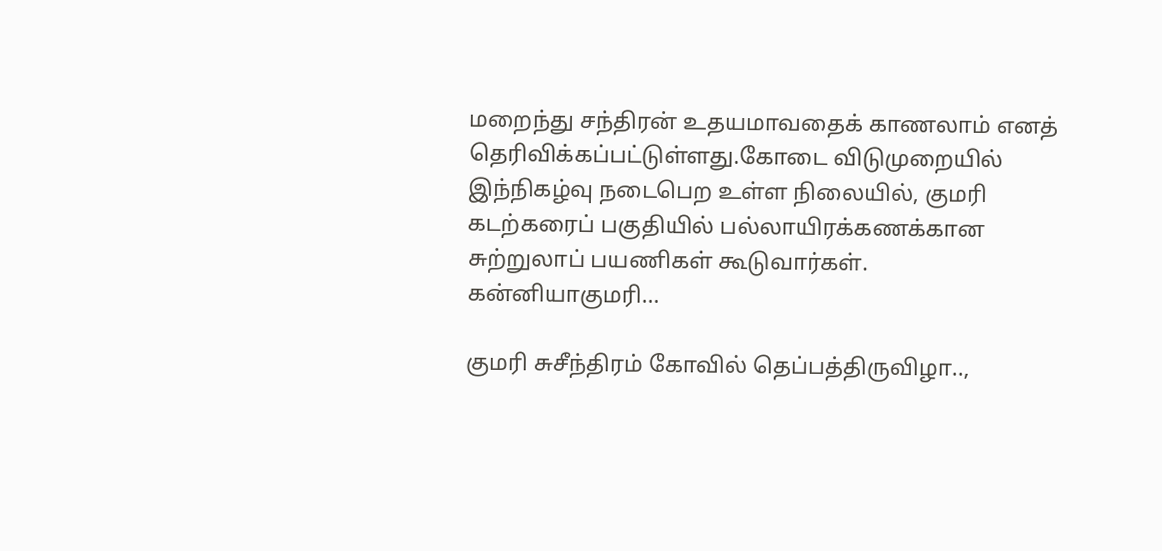மறைந்து சந்திரன் உதயமாவதைக் காணலாம் எனத் தெரிவிக்கப்பட்டுள்ளது.கோடை விடுமுறையில் இந்நிகழ்வு நடைபெற உள்ள நிலையில், குமரி கடற்கரைப் பகுதியில் பல்லாயிரக்கணக்கான சுற்றுலாப் பயணிகள் கூடுவார்கள். கன்னியாகுமரி…

குமரி சுசீந்திரம் கோவில் தெப்பத்திருவிழா..,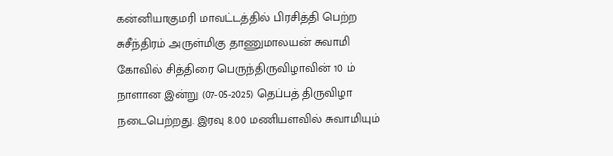கன்னியாகுமரி மாவட்டத்தில் பிரசித்தி பெற்ற சுசீந்திரம் அருள்மிகு தாணுமாலயன் சுவாமி கோவில் சித்திரை பெருந்திருவிழாவின் 10 ம் நாளான இன்று (07-05-2025) தெப்பத் திருவிழா நடைபெற்றது. இரவு 8.00 மணியளவில் சுவாமியும்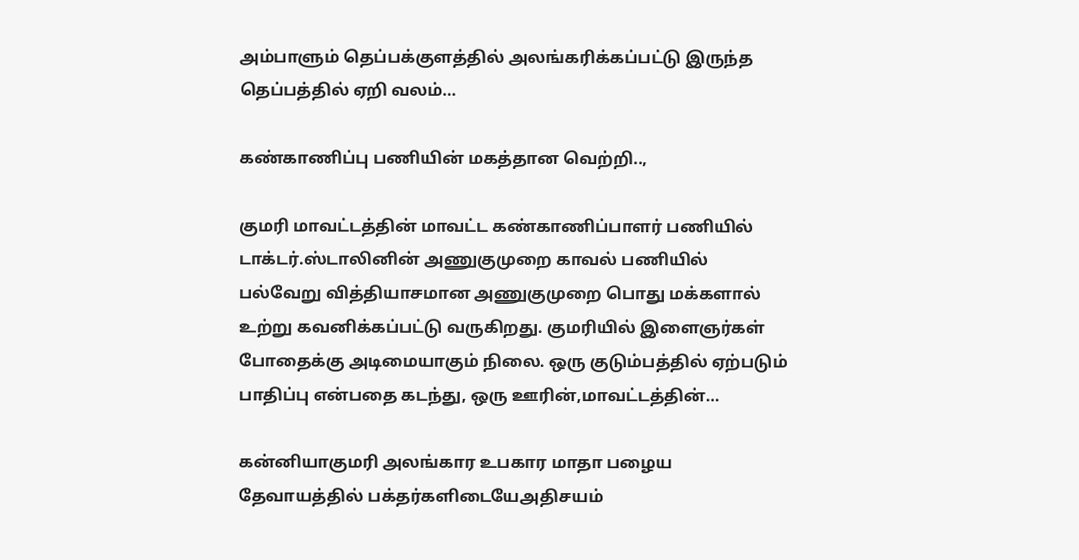அம்பாளும் தெப்பக்குளத்தில் அலங்கரிக்கப்பட்டு இருந்த தெப்பத்தில் ஏறி வலம்…

கண்காணிப்பு பணியின் மகத்தான வெற்றி..,

குமரி மாவட்டத்தின் மாவட்ட கண்காணிப்பாளர் பணியில் டாக்டர்.ஸ்டாலினின் அணுகுமுறை காவல் பணியில் பல்வேறு வித்தியாசமான அணுகுமுறை பொது மக்களால் உற்று கவனிக்கப்பட்டு வருகிறது. குமரியில் இளைஞர்கள் போதைக்கு அடிமையாகும் நிலை. ஒரு குடும்பத்தில் ஏற்படும் பாதிப்பு என்பதை கடந்து, ஒரு ஊரின்,மாவட்டத்தின்…

கன்னியாகுமரி அலங்கார உபகார மாதா பழைய தேவாயத்தில் பக்தர்களிடையேஅதிசயம்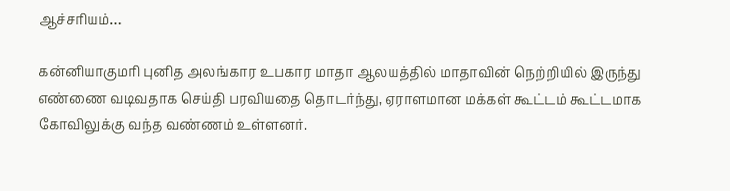ஆச்சரியம்…

கன்னியாகுமரி புனித அலங்கார உபகார மாதா ஆலயத்தில் மாதாவின் நெற்றியில் இருந்து எண்ணை வடிவதாக செய்தி பரவியதை தொடர்ந்து, ஏராளமான மக்கள் கூட்டம் கூட்டமாக கோவிலுக்கு வந்த வண்ணம் உள்ளனர்.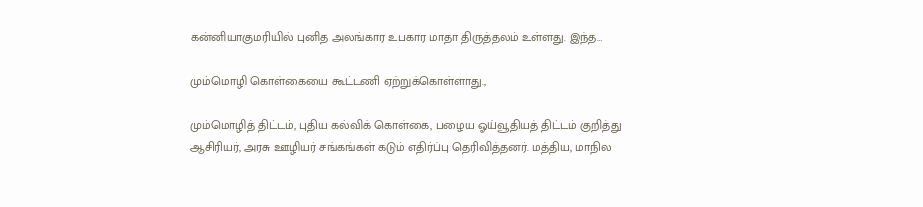கன்னியாகுமரியில் புனித அலங்கார உபகார மாதா திருத்தலம் உள்ளது. இந்த…

மும்மொழி கொள்கையை கூட்டணி ஏற்றுக்கொள்ளாது.,

மும்மொழித் திட்டம், புதிய கல்விக் கொள்கை, பழைய ஓய்வூதியத் திட்டம் குறித்து ஆசிரியர், அரசு ஊழியர் சங்கங்கள் கடும் எதிர்ப்பு தெரிவித்தனர். மத்திய, மாநில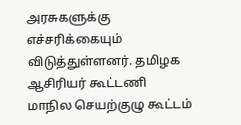அரசுகளுக்கு எச்சரிக்கையும் விடுத்துள்ளனர். தமிழக ஆசிரியர் கூட்டணி மாநில செயற்குழு கூட்டம்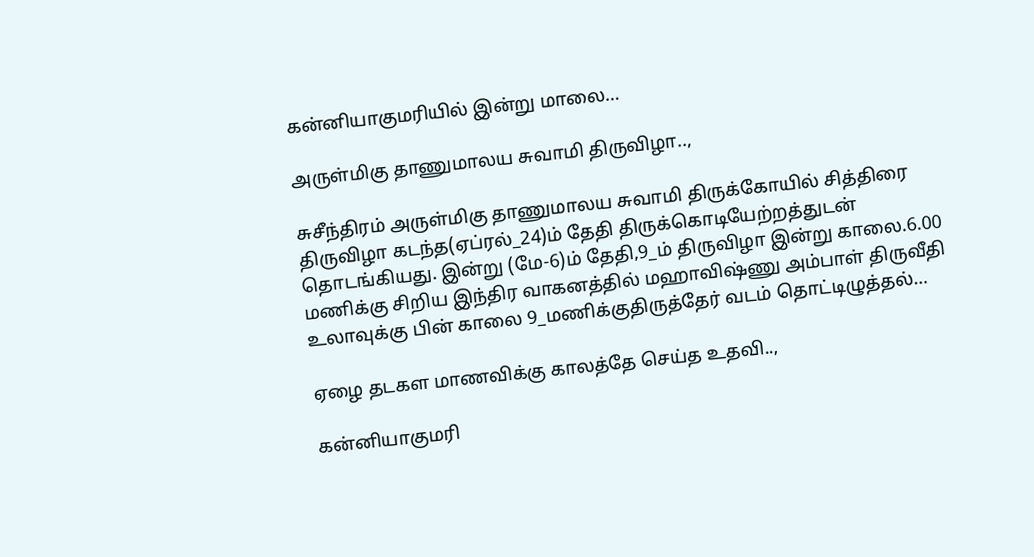கன்னியாகுமரியில் இன்று மாலை…

அருள்மிகு தாணுமாலய சுவாமி திருவிழா..,

சுசீந்திரம் அருள்மிகு தாணுமாலய சுவாமி திருக்கோயில் சித்திரை திருவிழா கடந்த(ஏப்ரல்_24)ம் தேதி திருக்கொடியேற்றத்துடன் தொடங்கியது. இன்று (மே-6)ம் தேதி,9_ம் திருவிழா இன்று காலை.6.00 மணிக்கு சிறிய இந்திர வாகனத்தில் மஹாவிஷ்ணு அம்பாள் திருவீதி உலாவுக்கு பின் காலை 9_மணிக்குதிருத்தேர் வடம் தொட்டிழுத்தல்…

ஏழை தடகள மாணவிக்கு காலத்தே செய்த உதவி..,

கன்னியாகுமரி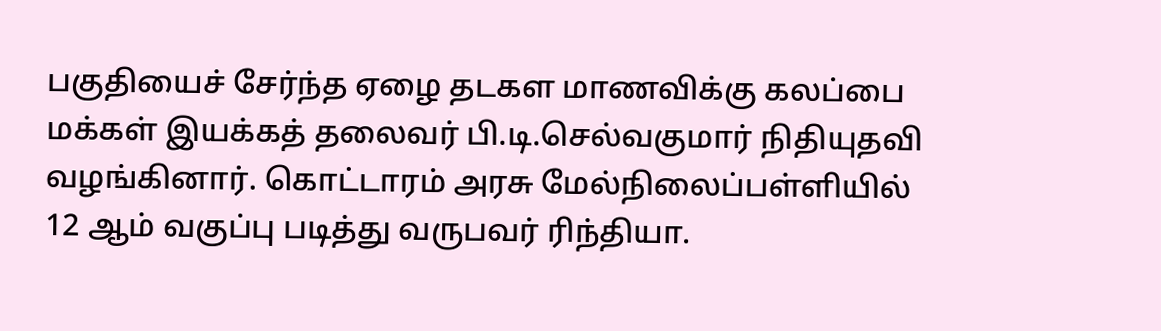பகுதியைச் சேர்ந்த ஏழை தடகள மாணவிக்கு கலப்பை மக்கள் இயக்கத் தலைவர் பி.டி.செல்வகுமார் நிதியுதவி வழங்கினார். கொட்டாரம் அரசு மேல்நிலைப்பள்ளியில் 12 ஆம் வகுப்பு படித்து வருபவர் ரிந்தியா.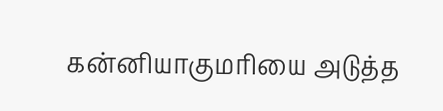கன்னியாகுமரியை அடுத்த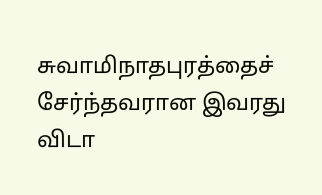சுவாமிநாதபுரத்தைச் சேர்ந்தவரான இவரது விடா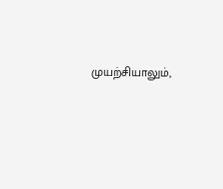முயற்சியாலும்,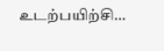உடற்பயிற்சி…